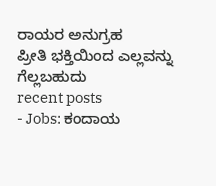ರಾಯರ ಅನುಗ್ರಹ
ಪ್ರೀತಿ ಭಕ್ತಿಯಿಂದ ಎಲ್ಲವನ್ನು ಗೆಲ್ಲಬಹುದು
recent posts
- Jobs: ಕಂದಾಯ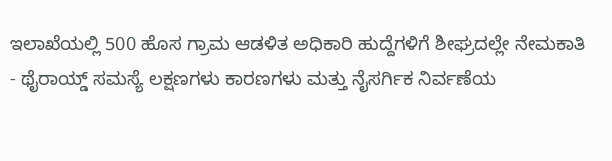ಇಲಾಖೆಯಲ್ಲಿ 500 ಹೊಸ ಗ್ರಾಮ ಆಡಳಿತ ಅಧಿಕಾರಿ ಹುದ್ದೆಗಳಿಗೆ ಶೀಘ್ರದಲ್ಲೇ ನೇಮಕಾತಿ
- ಥೈರಾಯ್ಡ್ ಸಮಸ್ಯೆ ಲಕ್ಷಣಗಳು ಕಾರಣಗಳು ಮತ್ತು ನೈಸರ್ಗಿಕ ನಿರ್ವಣೆಯ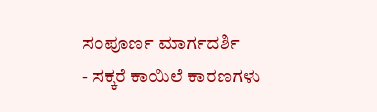ಸಂಪೂರ್ಣ ಮಾರ್ಗದರ್ಶಿ
- ಸಕ್ಕರೆ ಕಾಯಿಲೆ ಕಾರಣಗಳು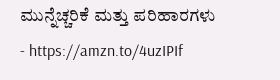ಮುನ್ನೆಚ್ಚರಿಕೆ ಮತ್ತು ಪರಿಹಾರಗಳು
- https://amzn.to/4uzIPIf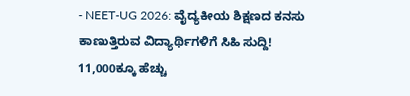- NEET-UG 2026: ವೈದ್ಯಕೀಯ ಶಿಕ್ಷಣದ ಕನಸು ಕಾಣುತ್ತಿರುವ ವಿದ್ಯಾರ್ಥಿಗಳಿಗೆ ಸಿಹಿ ಸುದ್ದಿ! 11,000ಕ್ಕೂ ಹೆಚ್ಚು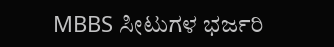MBBS ಸೀಟುಗಳ ಭರ್ಜರಿ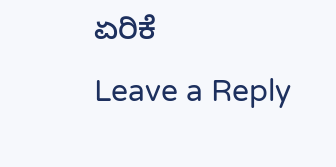ಏರಿಕೆ
Leave a Reply